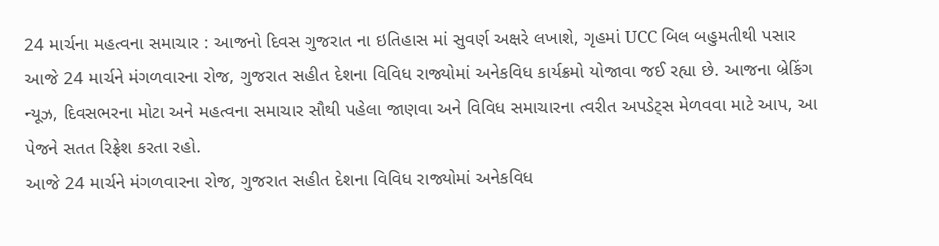24 માર્ચના મહત્વના સમાચાર : આજનો દિવસ ગુજરાત ના ઇતિહાસ માં સુવર્ણ અક્ષરે લખાશે, ગૃહમાં UCC બિલ બહુમતીથી પસાર
આજે 24 માર્ચને મંગળવારના રોજ, ગુજરાત સહીત દેશના વિવિધ રાજ્યોમાં અનેકવિધ કાર્યક્રમો યોજાવા જઈ રહ્યા છે. આજના બ્રેકિંગ ન્યૂઝ, દિવસભરના મોટા અને મહત્વના સમાચાર સૌથી પહેલા જાણવા અને વિવિધ સમાચારના ત્વરીત અપડેટ્સ મેળવવા માટે આપ, આ પેજને સતત રિફ્રેશ કરતા રહો.
આજે 24 માર્ચને મંગળવારના રોજ, ગુજરાત સહીત દેશના વિવિધ રાજ્યોમાં અનેકવિધ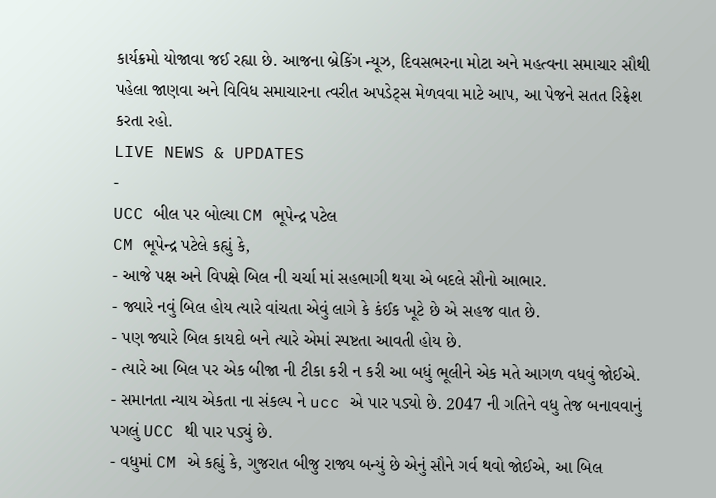કાર્યક્રમો યોજાવા જઈ રહ્યા છે. આજના બ્રેકિંગ ન્યૂઝ, દિવસભરના મોટા અને મહત્વના સમાચાર સૌથી પહેલા જાણવા અને વિવિધ સમાચારના ત્વરીત અપડેટ્સ મેળવવા માટે આપ, આ પેજને સતત રિફ્રેશ કરતા રહો.
LIVE NEWS & UPDATES
-
UCC બીલ પર બોલ્યા CM ભૂપેન્દ્ર પટેલ
CM ભૂપેન્દ્ર પટેલે કહ્યું કે,
- આજે પક્ષ અને વિપક્ષે બિલ ની ચર્ચા માં સહભાગી થયા એ બદલે સૌનો આભાર.
- જ્યારે નવું બિલ હોય ત્યારે વાંચતા એવું લાગે કે કંઈક ખૂટે છે એ સહજ વાત છે.
- પણ જ્યારે બિલ કાયદો બને ત્યારે એમાં સ્પષ્ટતા આવતી હોય છે.
- ત્યારે આ બિલ પર એક બીજા ની ટીકા કરી ન કરી આ બધું ભૂલીને એક મતે આગળ વધવું જોઈએ.
- સમાનતા ન્યાય એકતા ના સંકલ્પ ને ucc એ પાર પડ્યો છે. 2047 ની ગતિને વધુ તેજ બનાવવાનું પગલું UCC થી પાર પડ્યું છે.
- વધુમાં CM એ કહ્યું કે, ગુજરાત બીજુ રાજ્ય બન્યું છે એનું સૌને ગર્વ થવો જોઈએ, આ બિલ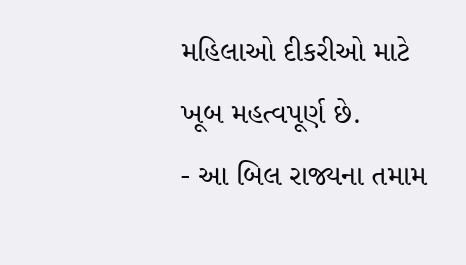મહિલાઓ દીકરીઓ માટે ખૂબ મહત્વપૂર્ણ છે.
- આ બિલ રાજ્યના તમામ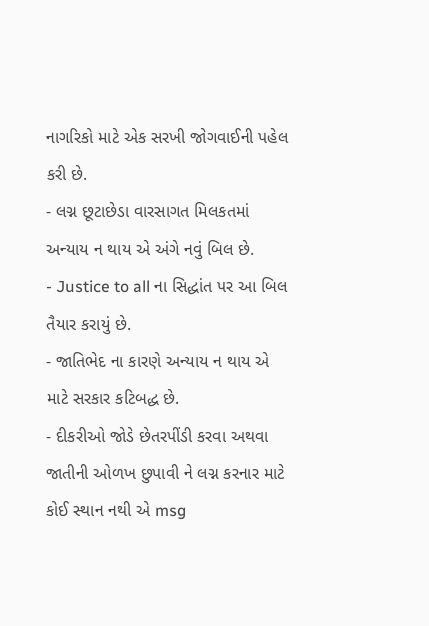નાગરિકો માટે એક સરખી જોગવાઈની પહેલ કરી છે.
- લગ્ન છૂટાછેડા વારસાગત મિલકતમાં અન્યાય ન થાય એ અંગે નવું બિલ છે.
- Justice to all ના સિદ્ધાંત પર આ બિલ તૈયાર કરાયું છે.
- જાતિભેદ ના કારણે અન્યાય ન થાય એ માટે સરકાર કટિબદ્ધ છે.
- દીકરીઓ જોડે છેતરપીંડી કરવા અથવા જાતીની ઓળખ છુપાવી ને લગ્ન કરનાર માટે કોઈ સ્થાન નથી એ msg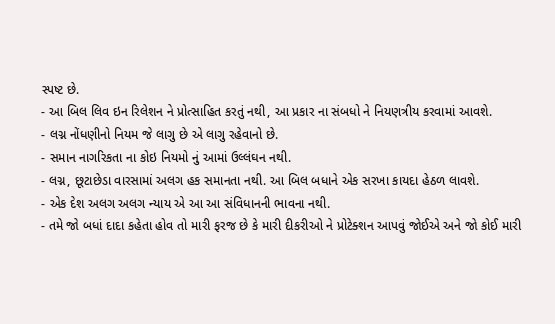સ્પષ્ટ છે.
- આ બિલ લિવ ઇન રિલેશન ને પ્રોત્સાહિત કરતું નથી, આ પ્રકાર ના સંબધો ને નિયણત્રીય કરવામાં આવશે.
- લગ્ન નોંધણીનો નિયમ જે લાગુ છે એ લાગુ રહેવાનો છે.
- સમાન નાગરિકતા ના કોઇ નિયમો નું આમાં ઉલ્લંઘન નથી.
- લગ્ન, છૂટાછેડા વારસામાં અલગ હક સમાનતા નથી. આ બિલ બધાને એક સરખા કાયદા હેઠળ લાવશે.
- એક દેશ અલગ અલગ ન્યાય એ આ આ સંવિધાનની ભાવના નથી.
- તમે જો બધાં દાદા કહેતા હોવ તો મારી ફરજ છે કે મારી દીકરીઓ ને પ્રોટેક્શન આપવું જોઈએ અને જો કોઈ મારી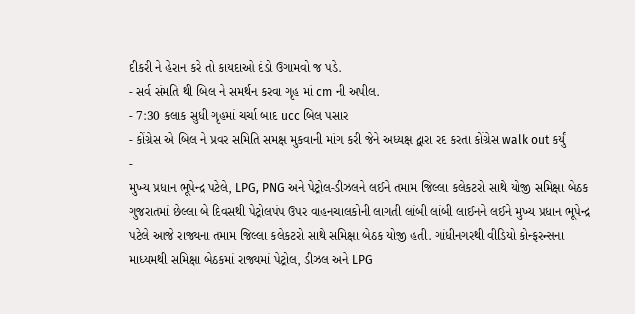દીકરી ને હેરાન કરે તો કાયદાઓ દંડો ઉગામવો જ પડે.
- સર્વ સંમતિ થી બિલ ને સમર્થન કરવા ગૃહ માં cm ની અપીલ.
- 7:30 કલાક સુધી ગૃહમાં ચર્ચા બાદ ucc બિલ પસાર
- કોંગ્રેસ એ બિલ ને પ્રવર સમિતિ સમક્ષ મુકવાની માંગ કરી જેને અધ્યક્ષ દ્વારા રદ કરતા કોંગ્રેસ walk out કર્યું
-
મુખ્ય પ્રધાન ભૂપેન્દ્ર પટેલે, LPG, PNG અને પેટ્રોલ-ડીઝલને લઈને તમામ જિલ્લા કલેકટરો સાથે યોજી સમિક્ષા બેઠક
ગુજરાતમાં છેલ્લા બે દિવસથી પેટ્રોલપંપ ઉપર વાહનચાલકોની લાગતી લાંબી લાંબી લાઈનને લઈને મુખ્ય પ્રધાન ભૂપેન્દ્ર પટેલે આજે રાજ્યના તમામ જિલ્લા કલેકટરો સાથે સમિક્ષા બેઠક યોજી હતી. ગાંધીનગરથી વીડિયો કોન્ફરન્સના માધ્યમથી સમિક્ષા બેઠકમાં રાજ્યમાં પેટ્રોલ, ડીઝલ અને LPG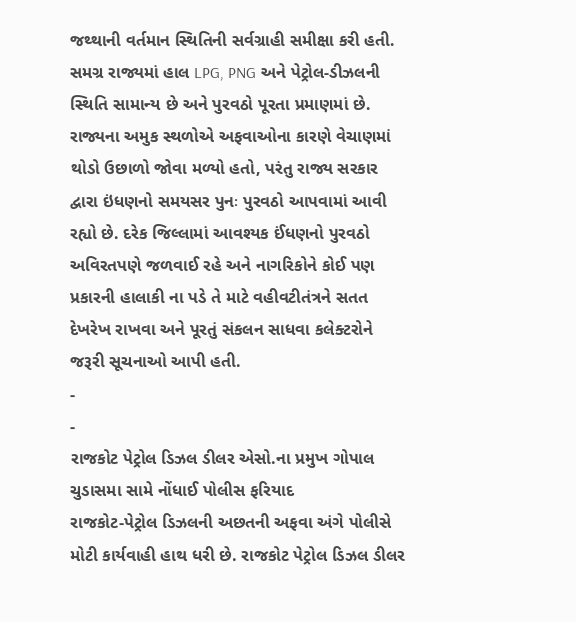જથ્થાની વર્તમાન સ્થિતિની સર્વગ્રાહી સમીક્ષા કરી હતી. સમગ્ર રાજ્યમાં હાલ LPG, PNG અને પેટ્રોલ-ડીઝલની સ્થિતિ સામાન્ય છે અને પુરવઠો પૂરતા પ્રમાણમાં છે.
રાજ્યના અમુક સ્થળોએ અફવાઓના કારણે વેચાણમાં થોડો ઉછાળો જોવા મળ્યો હતો, પરંતુ રાજ્ય સરકાર દ્વારા ઇંધણનો સમયસર પુનઃ પુરવઠો આપવામાં આવી રહ્યો છે. દરેક જિલ્લામાં આવશ્યક ઈંધણનો પુરવઠો અવિરતપણે જળવાઈ રહે અને નાગરિકોને કોઈ પણ પ્રકારની હાલાકી ના પડે તે માટે વહીવટીતંત્રને સતત દેખરેખ રાખવા અને પૂરતું સંકલન સાધવા કલેક્ટરોને જરૂરી સૂચનાઓ આપી હતી.
-
-
રાજકોટ પેટ્રોલ ડિઝલ ડીલર એસો.ના પ્રમુખ ગોપાલ ચુડાસમા સામે નોંધાઈ પોલીસ ફરિયાદ
રાજકોટ-પેટ્રોલ ડિઝલની અછતની અફવા અંગે પોલીસે મોટી કાર્યવાહી હાથ ધરી છે. રાજકોટ પેટ્રોલ ડિઝલ ડીલર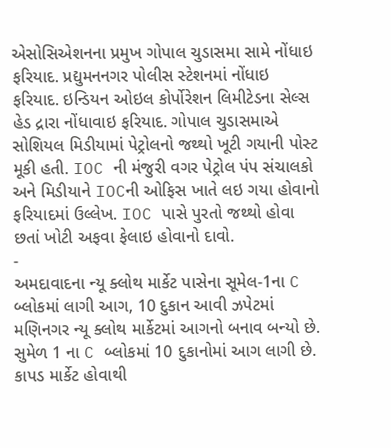એસોસિએશનના પ્રમુખ ગોપાલ ચુડાસમા સામે નોંધાઇ ફરિયાદ. પ્રદ્યુમનનગર પોલીસ સ્ટેશનમાં નોંધાઇ ફરિયાદ. ઇન્ડિયન ઓઇલ કોર્પોરેશન લિમીટેડના સેલ્સ હેડ દ્રારા નોંધાવાઇ ફરિયાદ. ગોપાલ ચુડાસમાએ સોશિયલ મિડીયામાં પેટ્રોલનો જથ્થો ખૂટી ગયાની પોસ્ટ મૂકી હતી. IOC ની મંજુરી વગર પેટ્રોલ પંપ સંચાલકો અને મિડીયાને IOCની ઓફિસ ખાતે લઇ ગયા હોવાનો ફરિયાદમાં ઉલ્લેખ. IOC પાસે પુરતો જથ્થો હોવા છતાં ખોટી અફવા ફેલાઇ હોવાનો દાવો.
-
અમદાવાદના ન્યૂ ક્લોથ માર્કેટ પાસેના સૂમેલ-1ના C બ્લોકમાં લાગી આગ, 10 દુકાન આવી ઝપેટમાં
મણિનગર ન્યૂ ક્લોથ માર્કેટમાં આગનો બનાવ બન્યો છે. સુમેળ 1 ના C બ્લોકમાં 10 દુકાનોમાં આગ લાગી છે. કાપડ માર્કેટ હોવાથી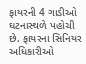ફાયરની 4 ગાડીઓ ઘટનાસ્થળે પહોચી છે. ફાયરના સિનિયર અધિકારીઓ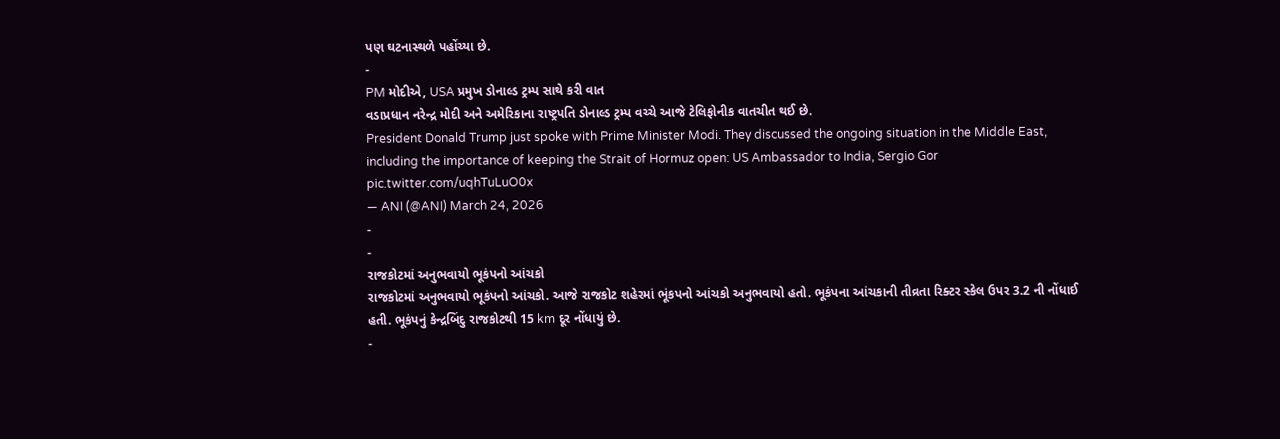પણ ઘટનાસ્થળે પહોંચ્યા છે.
-
PM મોદીએ, USA પ્રમુખ ડોનાલ્ડ ટ્રમ્પ સાથે કરી વાત
વડાપ્રધાન નરેન્દ્ર મોદી અને અમેરિકાના રાષ્ટ્રપતિ ડોનાલ્ડ ટ્રમ્પ વચ્ચે આજે ટેલિફોનીક વાતચીત થઈ છે.
President Donald Trump just spoke with Prime Minister Modi. They discussed the ongoing situation in the Middle East, including the importance of keeping the Strait of Hormuz open: US Ambassador to India, Sergio Gor pic.twitter.com/uqhTuLuO0x
— ANI (@ANI) March 24, 2026
-
-
રાજકોટમાં અનુભવાયો ભૂકંપનો આંચકો
રાજકોટમાં અનુભવાયો ભૂકંપનો આંચકો. આજે રાજકોટ શહેરમાં ભૂંકપનો આંચકો અનુભવાયો હતો. ભૂકંપના આંચકાની તીવ્રતા રિક્ટર સ્કેલ ઉપર 3.2 ની નોંધાઈ હતી. ભૂકંપનું કેન્દ્રબિંદુ રાજકોટથી 15 km દૂર નોંધાયું છે.
-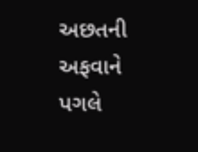અછતની અફવાને પગલે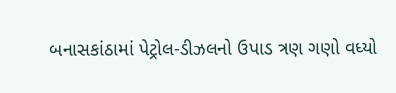બનાસકાંઠામાં પેટ્રોલ-ડીઝલનો ઉપાડ ત્રણ ગણો વધ્યો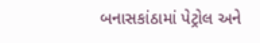બનાસકાંઠામાં પેટ્રોલ અને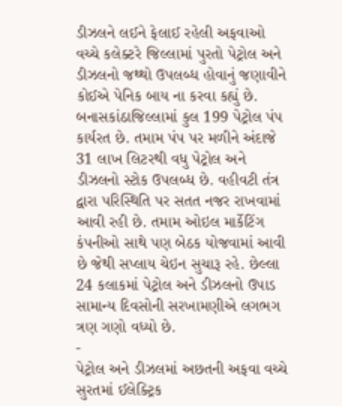ડીઝલને લઈને ફેલાઈ રહેલી અફવાઓ વચ્ચે કલેક્ટરે જિલ્લામાં પુરતો પેટ્રોલ અને ડીઝલનો જથ્થો ઉપલબ્ધ હોવાનું જણાવીને કોઈએ પેનિક બાય ના કરવા કહ્યું છે. બનાસકાંઠાજિલ્લામાં કુલ 199 પેટ્રોલ પંપ કાર્યરત છે. તમામ પંપ પર મળીને અંદાજે 31 લાખ લિટરથી વધુ પેટ્રોલ અને ડીઝલનો સ્ટોક ઉપલબ્ધ છે. વહીવટી તંત્ર દ્વારા પરિસ્થિતિ પર સતત નજર રાખવામાં આવી રહી છે. તમામ ઓઇલ માર્કેટિંગ કંપનીઓ સાથે પણ બેઠક યોજવામાં આવી છે જેથી સપ્લાય ચેઇન સુચારૂ રહે. છેલ્લા 24 કલાકમાં પેટ્રોલ અને ડીઝલનો ઉપાડ સામાન્ય દિવસોની સરખામણીએ લગભગ ત્રણ ગણો વધ્યો છે.
-
પેટ્રોલ અને ડીઝલમાં અછતની અફવા વચ્ચે સુરતમાં ઈલેક્ટ્રિક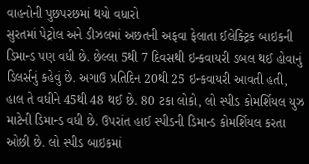વાહનોની પુછપરછમાં થયો વધારો
સુરતમાં પેટ્રોલ અને ડીઝલમાં અછતની અફવા ફેલાતા ઈલેક્ટ્રિક બાઇકની ડિમાન્ડ પણ વધી છે. છેલ્લા 5થી 7 દિવસથી ઇન્કવાયરી ડબલ થઈ હોવાનું ડિલર્સનું કહેવું છે. અગાઉ પ્રતિદિન 20થી 25 ઇન્કવાયરી આવતી હતી, હાલ તે વધીને 45થી 48 થઈ છે. 80 ટકા લોકો, લો સ્પીડ કોમર્શિયલ યુઝ માટેની ડિમાન્ડ વધી છે. ઉપરાંત હાઈ સ્પીડની ડિમાન્ડ કોમર્શિયલ કરતા ઓછી છે. લો સ્પીડ બાઇકમાં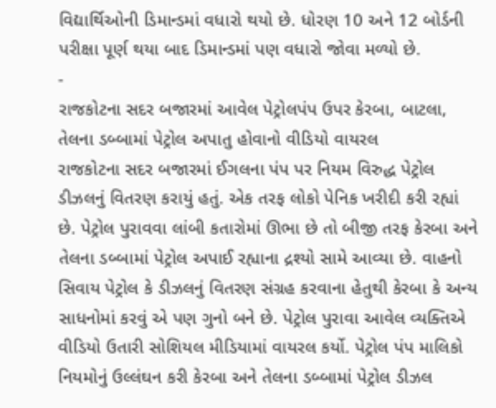વિદ્યાર્થિઓની ડિમાન્ડમાં વધારો થયો છે. ધોરણ 10 અને 12 બોર્ડની પરીક્ષા પૂર્ણ થયા બાદ ડિમાન્ડમાં પણ વધારો જોવા મળ્યો છે.
-
રાજકોટના સદર બજારમાં આવેલ પેટ્રોલપંપ ઉપર કેરબા, બાટલા, તેલના ડબ્બામાં પેટ્રોલ અપાતુ હોવાનો વીડિયો વાયરલ
રાજકોટના સદર બજારમાં ઈગલના પંપ પર નિયમ વિરુદ્ધ પેટ્રોલ ડીઝલનું વિતરણ કરાયું હતું. એક તરફ લોકો પેનિક ખરીદી કરી રહ્યાં છે. પેટ્રોલ પુરાવવા લાંબી કતારોમાં ઊભા છે તો બીજી તરફ કેરબા અને તેલના ડબ્બામાં પેટ્રોલ અપાઈ રહ્યાના દ્રશ્યો સામે આવ્યા છે. વાહનો સિવાય પેટ્રોલ કે ડીઝલનું વિતરણ સંગ્રહ કરવાના હેતુથી કેરબા કે અન્ય સાધનોમાં કરવું એ પણ ગુનો બને છે. પેટ્રોલ પુરાવા આવેલ વ્યક્તિએ વીડિયો ઉતારી સોશિયલ મીડિયામાં વાયરલ કર્યો. પેટ્રોલ પંપ માલિકો નિયમોનું ઉલ્લંઘન કરી કેરબા અને તેલના ડબ્બામાં પેટ્રોલ ડીઝલ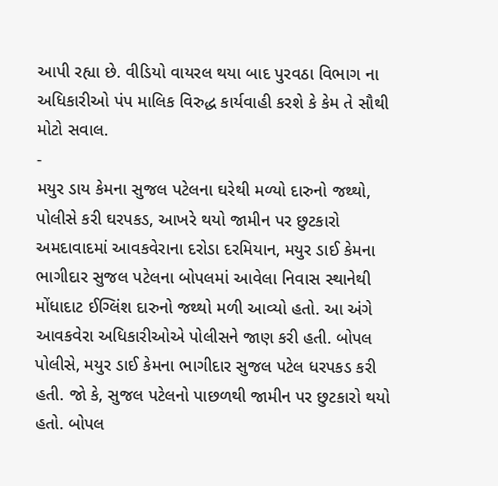આપી રહ્યા છે. વીડિયો વાયરલ થયા બાદ પુરવઠા વિભાગ ના અધિકારીઓ પંપ માલિક વિરુદ્ધ કાર્યવાહી કરશે કે કેમ તે સૌથી મોટો સવાલ.
-
મયુર ડાય કેમના સુજલ પટેલના ઘરેથી મળ્યો દારુનો જથ્થો, પોલીસે કરી ઘરપકડ, આખરે થયો જામીન પર છુટકારો
અમદાવાદમાં આવકવેરાના દરોડા દરમિયાન, મયુર ડાઈ કેમના ભાગીદાર સુજલ પટેલના બોપલમાં આવેલા નિવાસ સ્થાનેથી મોંધાદાટ ઈગ્લિંશ દારુનો જથ્થો મળી આવ્યો હતો. આ અંગે આવકવેરા અધિકારીઓએ પોલીસને જાણ કરી હતી. બોપલ પોલીસે, મયુર ડાઈ કેમના ભાગીદાર સુજલ પટેલ ધરપકડ કરી હતી. જો કે, સુજલ પટેલનો પાછળથી જામીન પર છુટકારો થયો હતો. બોપલ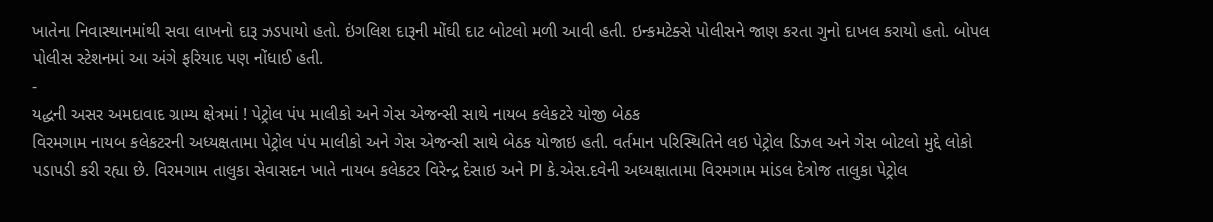ખાતેના નિવાસ્થાનમાંથી સવા લાખનો દારૂ ઝડપાયો હતો. ઇંગલિશ દારૂની મોંઘી દાટ બોટલો મળી આવી હતી. ઇન્કમટેક્સે પોલીસને જાણ કરતા ગુનો દાખલ કરાયો હતો. બોપલ પોલીસ સ્ટેશનમાં આ અંગે ફરિયાદ પણ નોંધાઈ હતી.
-
યદ્ધની અસર અમદાવાદ ગ્રામ્ય ક્ષેત્રમાં ! પેટ્રોલ પંપ માલીકો અને ગેસ એજન્સી સાથે નાયબ કલેકટરે યોજી બેઠક
વિરમગામ નાયબ કલેકટરની અધ્યક્ષતામા પેટ્રોલ પંપ માલીકો અને ગેસ એજન્સી સાથે બેઠક યોજાઇ હતી. વર્તમાન પરિસ્થિતિને લઇ પેટ્રોલ ડિઝલ અને ગેસ બોટલો મુદ્દે લોકો પડાપડી કરી રહ્યા છે. વિરમગામ તાલુકા સેવાસદન ખાતે નાયબ કલેકટર વિરેન્દ્ર દેસાઇ અને PI કે.એસ.દવેની અધ્યક્ષાતામા વિરમગામ માંડલ દેત્રોજ તાલુકા પેટ્રોલ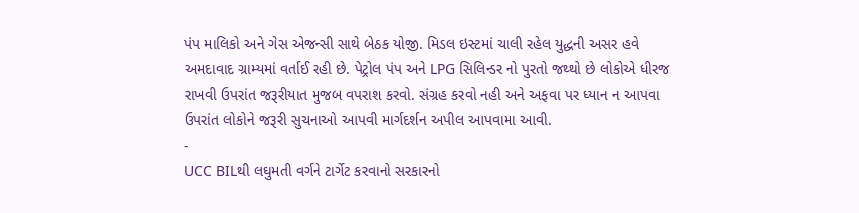પંપ માલિકો અને ગેસ એજન્સી સાથે બેઠક યોજી. મિડલ ઇસ્ટમાં ચાલી રહેલ યુદ્ધની અસર હવે અમદાવાદ ગ્રામ્યમાં વર્તાઈ રહી છે. પેટ્રોલ પંપ અને LPG સિલિન્ડર નો પુરતો જથ્થો છે લોકોએ ધીરજ રાખવી ઉપરાંત જરૂરીયાત મુજબ વપરાશ કરવો. સંગ્રહ કરવો નહી અને અફવા પર ધ્યાન ન આપવા ઉપરાંત લોકોને જરૂરી સુચનાઓ આપવી માર્ગદર્શન અપીલ આપવામા આવી.
-
UCC BILથી લઘુમતી વર્ગને ટાર્ગેટ કરવાનો સરકારનો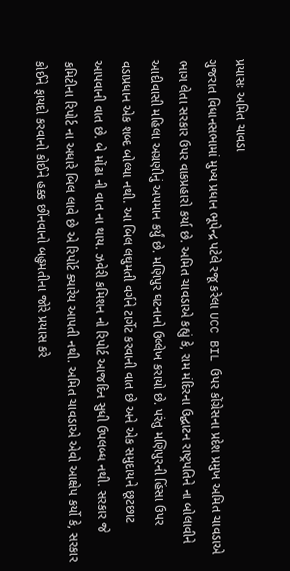પ્રયાસઃ અમિત ચાવડા
ગુજરાત વિધાનસભામાં મુખ્ય પ્રધાન ભૂપેન્દ્ર પટેલે રજૂ કરેલા UCC BIL ઉપર કોંગ્રેસના પ્રદેશ પ્રમુખ અમિત ચાવડાએ ભાગ લેતા સરકાર ઉપર વાકપ્રહારો કર્યા છે. અમિત ચાવડાએ કહ્યું કે, રામ મંદિરના ઉદ્ઘાટન રાષ્ટ્રપતિને ના બોલાવીને આદીવાસી મહિલા અગ્રણીનું અપમાન કર્યું છે. મણિપુર ઘટનાનો ઉલ્લેખ કરાયો છે. પરંતુ મણિપુરની હિંસા ઉપર વડાપ્રધાન એક શબ્દ બોલ્યા નથી. આ બિલ લઘુમતી વર્ગને ટાર્ગેટ કરવાની વાત છે અને એક સમુદાયને છૂટછાટ આપવાની વાત છે. બે મોંઢા ની વાત ના થાય. ઝવેરી કમિશન નો રિપોર્ટ આજદિન સુધી ઉપલબ્ધ નથી. સરકાર જે કમિટીના રિપોર્ટ ના અધારે બિલ લાવે છે એ રિપોર્ટ ક્યારેય આપતી નથી. અમિત ચાવડાએ એવો આક્ષેપ કર્યો કે, સરકાર કોઈને ફાયદો કરવાનો કોઈને હક્ક છીંનવાનો બહુમતીના જોરે પ્રયાસ કરે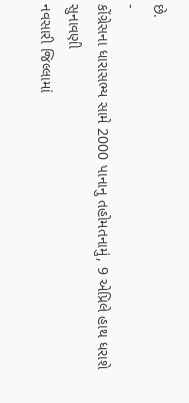છે.
-
કોંગ્રેસના ધારાસભ્ય સામે 2000 પાનાનુ તહોમતનામું, 9 એપ્રિલે હાથ ધરાશે સુનાવણી
નવસારી જિલ્લામાં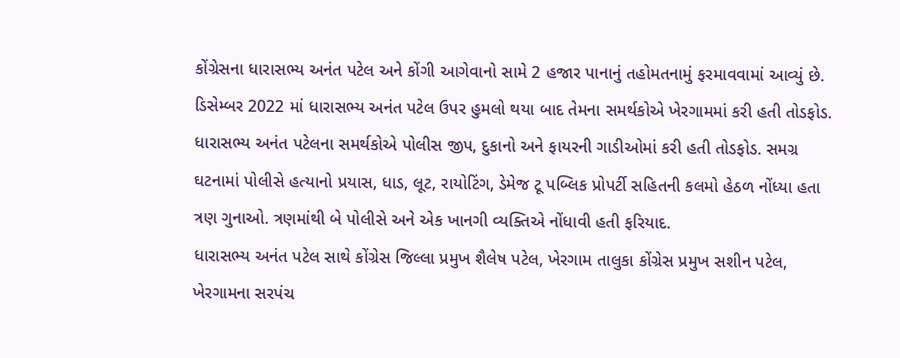કોંગ્રેસના ધારાસભ્ય અનંત પટેલ અને કોંગી આગેવાનો સામે 2 હજાર પાનાનું તહોમતનામું ફરમાવવામાં આવ્યું છે. ડિસેમ્બર 2022 માં ધારાસભ્ય અનંત પટેલ ઉપર હુમલો થયા બાદ તેમના સમર્થકોએ ખેરગામમાં કરી હતી તોડફોડ. ધારાસભ્ય અનંત પટેલના સમર્થકોએ પોલીસ જીપ, દુકાનો અને ફાયરની ગાડીઓમાં કરી હતી તોડફોડ. સમગ્ર ઘટનામાં પોલીસે હત્યાનો પ્રયાસ, ધાડ, લૂટ, રાયોટિંગ, ડેમેજ ટૂ પબ્લિક પ્રોપર્ટી સહિતની કલમો હેઠળ નોંધ્યા હતા ત્રણ ગુનાઓ. ત્રણમાંથી બે પોલીસે અને એક ખાનગી વ્યક્તિએ નોંધાવી હતી ફરિયાદ.
ધારાસભ્ય અનંત પટેલ સાથે કોંગ્રેસ જિલ્લા પ્રમુખ શૈલેષ પટેલ, ખેરગામ તાલુકા કોંગ્રેસ પ્રમુખ સશીન પટેલ, ખેરગામના સરપંચ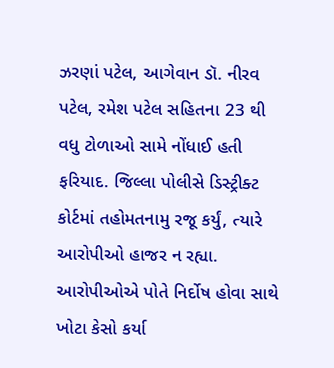ઝરણાં પટેલ, આગેવાન ડૉ. નીરવ પટેલ, રમેશ પટેલ સહિતના 23 થી વધુ ટોળાઓ સામે નોંધાઈ હતી ફરિયાદ. જિલ્લા પોલીસે ડિસ્ટ્રીક્ટ કોર્ટમાં તહોમતનામુ રજૂ કર્યું, ત્યારે આરોપીઓ હાજર ન રહ્યા. આરોપીઓએ પોતે નિર્દોષ હોવા સાથે ખોટા કેસો કર્યા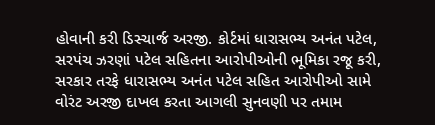હોવાની કરી ડિસ્ચાર્જ અરજી. કોર્ટમાં ધારાસભ્ય અનંત પટેલ, સરપંચ ઝરણાં પટેલ સહિતના આરોપીઓની ભૂમિકા રજૂ કરી, સરકાર તરફે ધારાસભ્ય અનંત પટેલ સહિત આરોપીઓ સામે વોરંટ અરજી દાખલ કરતા આગલી સુનવણી પર તમામ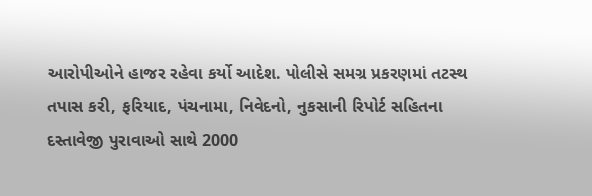આરોપીઓને હાજર રહેવા કર્યો આદેશ. પોલીસે સમગ્ર પ્રકરણમાં તટસ્થ તપાસ કરી, ફરિયાદ, પંચનામા, નિવેદનો, નુકસાની રિપોર્ટ સહિતના દસ્તાવેજી પુરાવાઓ સાથે 2000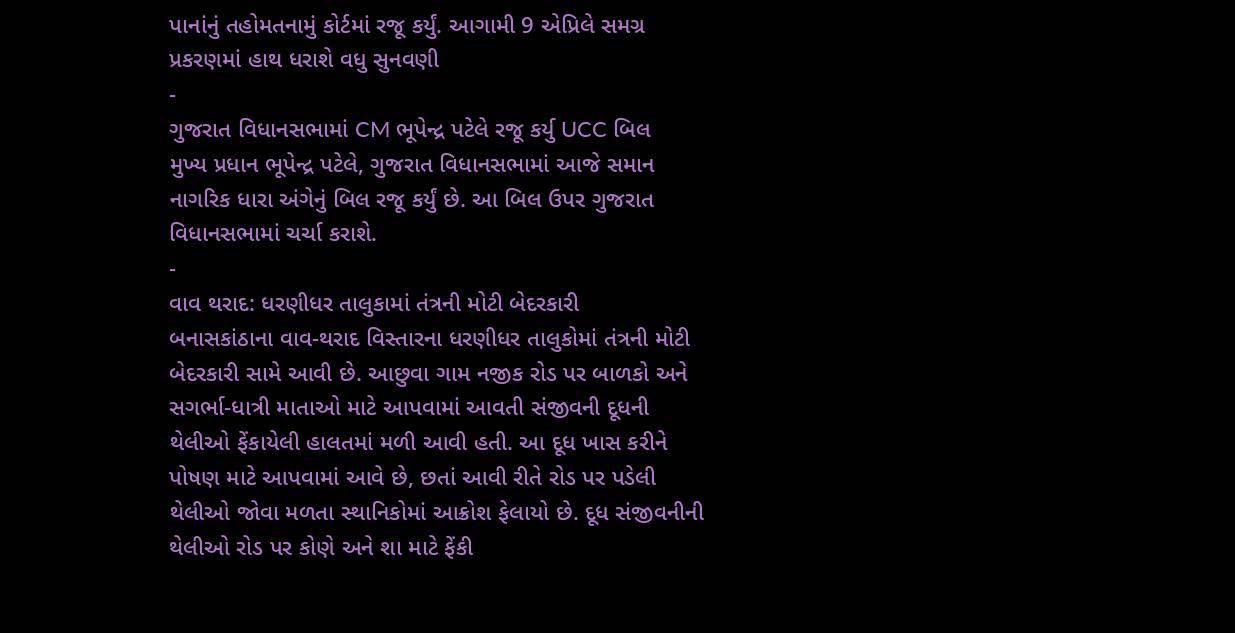પાનાંનું તહોમતનામું કોર્ટમાં રજૂ કર્યું. આગામી 9 એપ્રિલે સમગ્ર પ્રકરણમાં હાથ ધરાશે વધુ સુનવણી
-
ગુજરાત વિધાનસભામાં CM ભૂપેન્દ્ર પટેલે રજૂ કર્યુ UCC બિલ
મુખ્ય પ્રધાન ભૂપેન્દ્ર પટેલે, ગુજરાત વિધાનસભામાં આજે સમાન નાગરિક ધારા અંગેનું બિલ રજૂ કર્યું છે. આ બિલ ઉપર ગુજરાત વિધાનસભામાં ચર્ચા કરાશે.
-
વાવ થરાદ: ધરણીધર તાલુકામાં તંત્રની મોટી બેદરકારી
બનાસકાંઠાના વાવ-થરાદ વિસ્તારના ધરણીધર તાલુકોમાં તંત્રની મોટી બેદરકારી સામે આવી છે. આછુવા ગામ નજીક રોડ પર બાળકો અને સગર્ભા-ધાત્રી માતાઓ માટે આપવામાં આવતી સંજીવની દૂધની થેલીઓ ફેંકાયેલી હાલતમાં મળી આવી હતી. આ દૂધ ખાસ કરીને પોષણ માટે આપવામાં આવે છે, છતાં આવી રીતે રોડ પર પડેલી થેલીઓ જોવા મળતા સ્થાનિકોમાં આક્રોશ ફેલાયો છે. દૂધ સંજીવનીની થેલીઓ રોડ પર કોણે અને શા માટે ફેંકી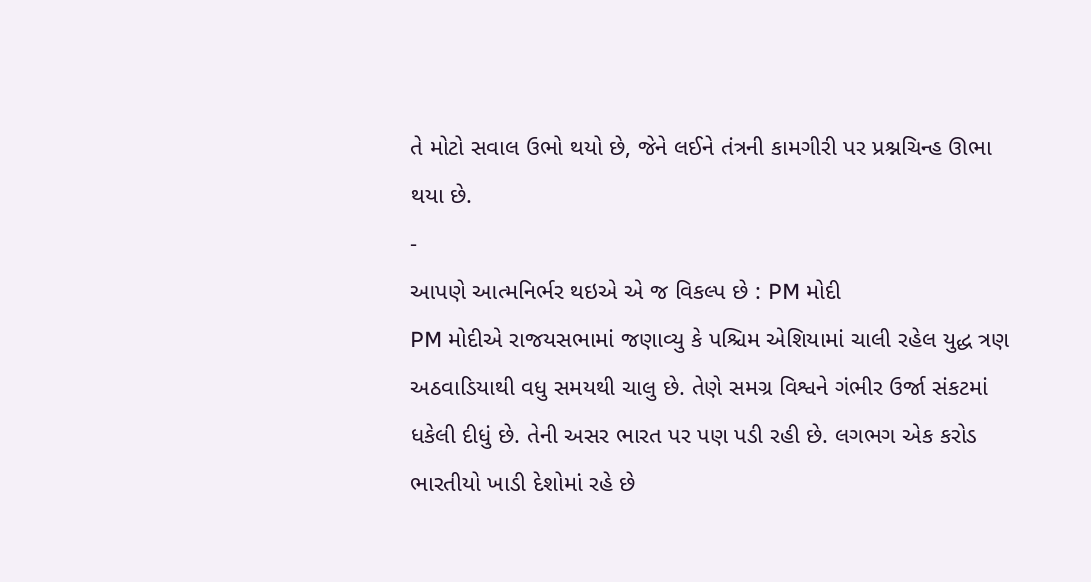તે મોટો સવાલ ઉભો થયો છે, જેને લઈને તંત્રની કામગીરી પર પ્રશ્નચિન્હ ઊભા થયા છે.
-
આપણે આત્મનિર્ભર થઇએ એ જ વિકલ્પ છે : PM મોદી
PM મોદીએ રાજયસભામાં જણાવ્યુ કે પશ્ચિમ એશિયામાં ચાલી રહેલ યુદ્ધ ત્રણ અઠવાડિયાથી વધુ સમયથી ચાલુ છે. તેણે સમગ્ર વિશ્વને ગંભીર ઉર્જા સંકટમાં ધકેલી દીધું છે. તેની અસર ભારત પર પણ પડી રહી છે. લગભગ એક કરોડ ભારતીયો ખાડી દેશોમાં રહે છે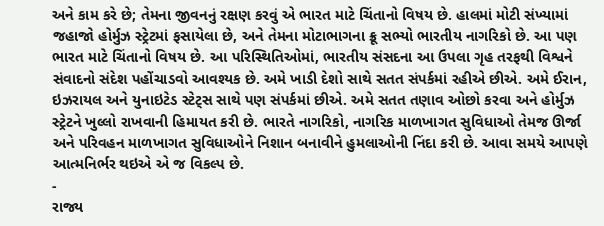અને કામ કરે છે; તેમના જીવનનું રક્ષણ કરવું એ ભારત માટે ચિંતાનો વિષય છે. હાલમાં મોટી સંખ્યામાં જહાજો હોર્મુઝ સ્ટ્રેટમાં ફસાયેલા છે, અને તેમના મોટાભાગના ક્રૂ સભ્યો ભારતીય નાગરિકો છે. આ પણ ભારત માટે ચિંતાનો વિષય છે. આ પરિસ્થિતિઓમાં, ભારતીય સંસદના આ ઉપલા ગૃહ તરફથી વિશ્વને સંવાદનો સંદેશ પહોંચાડવો આવશ્યક છે. અમે ખાડી દેશો સાથે સતત સંપર્કમાં રહીએ છીએ. અમે ઈરાન, ઇઝરાયલ અને યુનાઇટેડ સ્ટેટ્સ સાથે પણ સંપર્કમાં છીએ. અમે સતત તણાવ ઓછો કરવા અને હોર્મુઝ સ્ટ્રેટને ખુલ્લો રાખવાની હિમાયત કરી છે. ભારતે નાગરિકો, નાગરિક માળખાગત સુવિધાઓ તેમજ ઊર્જા અને પરિવહન માળખાગત સુવિધાઓને નિશાન બનાવીને હુમલાઓની નિંદા કરી છે. આવા સમયે આપણે આત્મનિર્ભર થઇએ એ જ વિકલ્પ છે.
-
રાજ્ય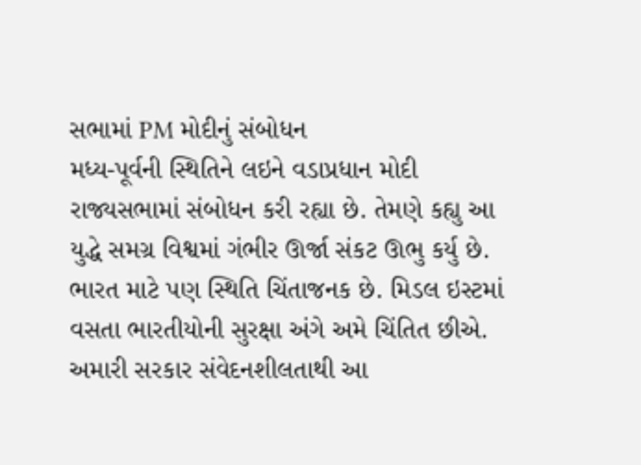સભામાં PM મોદીનું સંબોધન
મધ્ય-પૂર્વની સ્થિતિને લઇને વડાપ્રધાન મોદી રાજ્યસભામાં સંબોધન કરી રહ્યા છે. તેમણે કહ્યુ આ યુદ્ધે સમગ્ર વિશ્વમાં ગંભીર ઊર્જા સંકટ ઊભુ કર્યુ છે. ભારત માટે પણ સ્થિતિ ચિંતાજનક છે. મિડલ ઇસ્ટમાં વસતા ભારતીયોની સુરક્ષા અંગે અમે ચિંતિત છીએ. અમારી સરકાર સંવેદનશીલતાથી આ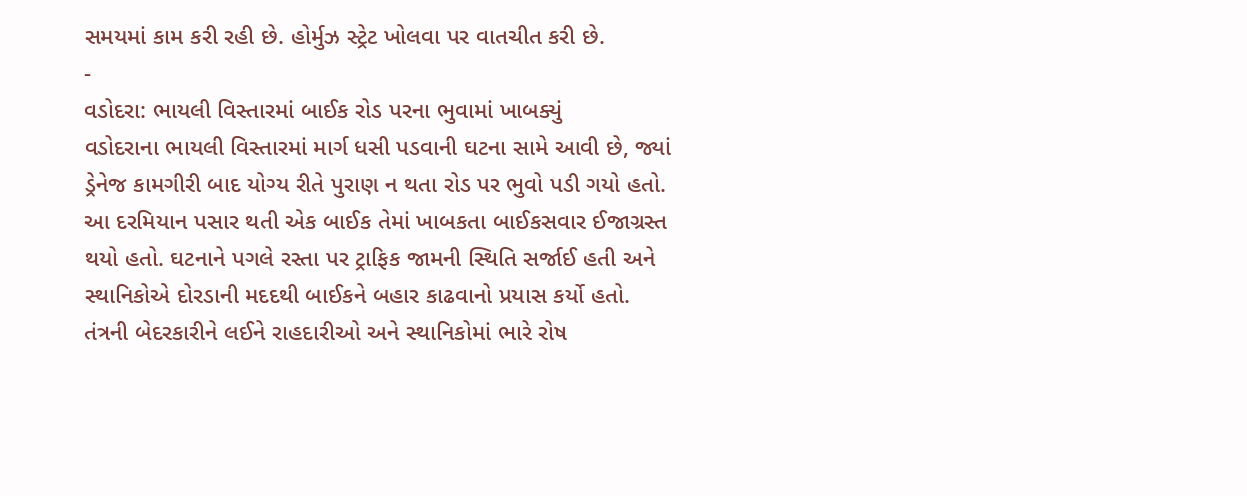સમયમાં કામ કરી રહી છે. હોર્મુઝ સ્ટ્રેટ ખોલવા પર વાતચીત કરી છે.
-
વડોદરા: ભાયલી વિસ્તારમાં બાઈક રોડ પરના ભુવામાં ખાબક્યું
વડોદરાના ભાયલી વિસ્તારમાં માર્ગ ધસી પડવાની ઘટના સામે આવી છે, જ્યાં ડ્રેનેજ કામગીરી બાદ યોગ્ય રીતે પુરાણ ન થતા રોડ પર ભુવો પડી ગયો હતો. આ દરમિયાન પસાર થતી એક બાઈક તેમાં ખાબકતા બાઈકસવાર ઈજાગ્રસ્ત થયો હતો. ઘટનાને પગલે રસ્તા પર ટ્રાફિક જામની સ્થિતિ સર્જાઈ હતી અને સ્થાનિકોએ દોરડાની મદદથી બાઈકને બહાર કાઢવાનો પ્રયાસ કર્યો હતો. તંત્રની બેદરકારીને લઈને રાહદારીઓ અને સ્થાનિકોમાં ભારે રોષ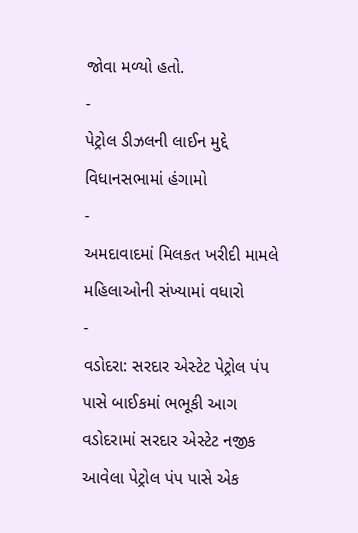જોવા મળ્યો હતો.
-
પેટ્રોલ ડીઝલની લાઈન મુદ્દે વિધાનસભામાં હંગામો
-
અમદાવાદમાં મિલકત ખરીદી મામલે મહિલાઓની સંખ્યામાં વધારો
-
વડોદરા: સરદાર એસ્ટેટ પેટ્રોલ પંપ પાસે બાઈકમાં ભભૂકી આગ
વડોદરામાં સરદાર એસ્ટેટ નજીક આવેલા પેટ્રોલ પંપ પાસે એક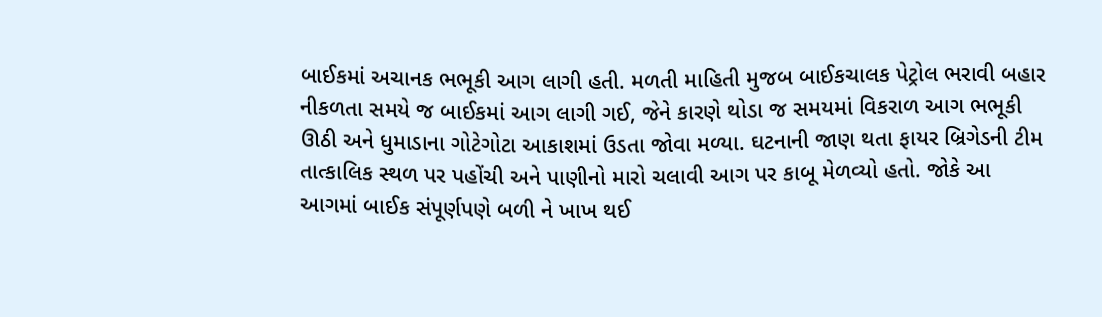બાઈકમાં અચાનક ભભૂકી આગ લાગી હતી. મળતી માહિતી મુજબ બાઈકચાલક પેટ્રોલ ભરાવી બહાર નીકળતા સમયે જ બાઈકમાં આગ લાગી ગઈ, જેને કારણે થોડા જ સમયમાં વિકરાળ આગ ભભૂકી ઊઠી અને ધુમાડાના ગોટેગોટા આકાશમાં ઉડતા જોવા મળ્યા. ઘટનાની જાણ થતા ફાયર બ્રિગેડની ટીમ તાત્કાલિક સ્થળ પર પહોંચી અને પાણીનો મારો ચલાવી આગ પર કાબૂ મેળવ્યો હતો. જોકે આ આગમાં બાઈક સંપૂર્ણપણે બળી ને ખાખ થઈ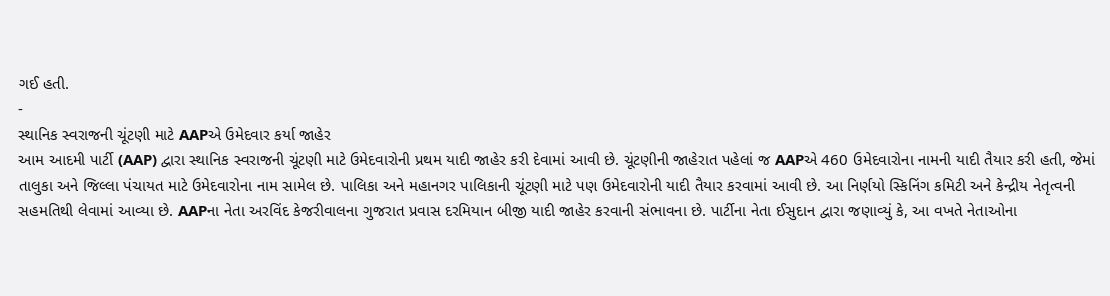ગઈ હતી.
-
સ્થાનિક સ્વરાજની ચૂંટણી માટે AAPએ ઉમેદવાર કર્યા જાહેર
આમ આદમી પાર્ટી (AAP) દ્વારા સ્થાનિક સ્વરાજની ચૂંટણી માટે ઉમેદવારોની પ્રથમ યાદી જાહેર કરી દેવામાં આવી છે. ચૂંટણીની જાહેરાત પહેલાં જ AAPએ 460 ઉમેદવારોના નામની યાદી તૈયાર કરી હતી, જેમાં તાલુકા અને જિલ્લા પંચાયત માટે ઉમેદવારોના નામ સામેલ છે. પાલિકા અને મહાનગર પાલિકાની ચૂંટણી માટે પણ ઉમેદવારોની યાદી તૈયાર કરવામાં આવી છે. આ નિર્ણયો સ્કિનિંગ કમિટી અને કેન્દ્રીય નેતૃત્વની સહમતિથી લેવામાં આવ્યા છે. AAPના નેતા અરવિંદ કેજરીવાલના ગુજરાત પ્રવાસ દરમિયાન બીજી યાદી જાહેર કરવાની સંભાવના છે. પાર્ટીના નેતા ઈસુદાન દ્વારા જણાવ્યું કે, આ વખતે નેતાઓના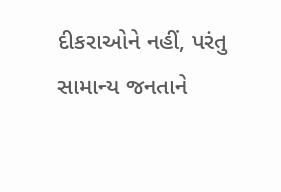દીકરાઓને નહીં, પરંતુ સામાન્ય જનતાને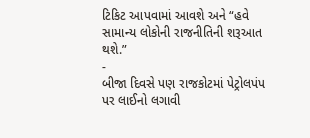ટિકિટ આપવામાં આવશે અને “હવે સામાન્ય લોકોની રાજનીતિની શરૂઆત થશે.”
-
બીજા દિવસે પણ રાજકોટમાં પેટ્રોલપંપ પર લાઈનો લગાવી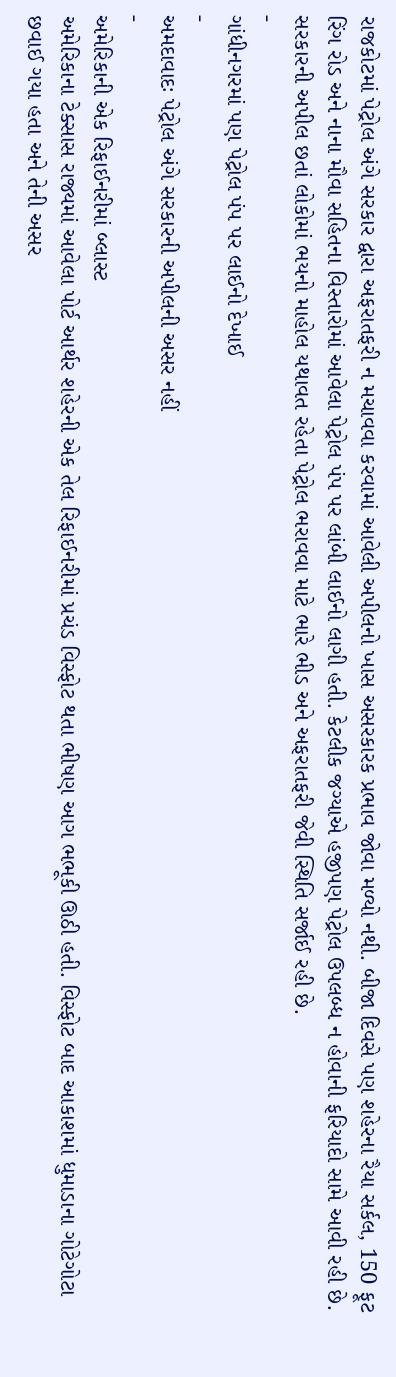રાજકોટમાં પેટ્રોલ અંગે સરકાર દ્વારા અફરાતફરી ન મચાવવા કરવામાં આવેલી અપીલનો ખાસ અસરકારક પ્રભાવ જોવા મળ્યો નથી. બીજા દિવસે પણ શહેરના રૈયા સર્કલ, 150 ફૂટ રિંગ રોડ અને નાના મૌવા સહિતના વિસ્તારોમાં આવેલા પેટ્રોલ પંપ પર લાંબી લાઈનો લાગી હતી. કેટલીક જગ્યાએ હજીપણ પેટ્રોલ ઉપલબ્ધ ન હોવાની ફરિયાદો સામે આવી રહી છે. સરકારની અપીલ છતાં લોકોમાં ભયનો માહોલ યથાવત રહેતા પેટ્રોલ ભરાવવા માટે ભારે ભીડ અને અફરાતફરી જેવી સ્થિતિ સર્જાઈ રહી છે.
-
ગાંધીનગરમાં પણ પેટ્રોલ પંપ પર લાઈનો દેખાઈ
-
અમદાવાદઃ પેટ્રોલ અંગે સરકારની અપીલની અસર નહીં
-
અમેરિકાની એક રિફાઈનરીમાં બ્લાસ્ટ
અમેરિકાના ટેક્સાસ રાજ્યમાં આવેલા પોર્ટ આર્થર શહેરની એક તેલ રિફાઈનરીમાં પ્રચંડ વિસ્ફોટ થતા ભીષણ આગ ભભૂકી ઊઠી હતી. વિસ્ફોટ બાદ આકાશમાં ધુમાડાના ગોટેગોટા છવાઈ ગયા હતા અને તેની અસર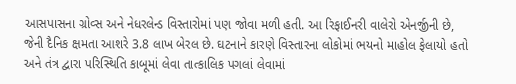આસપાસના ગ્રોવ્સ અને નેધરલેન્ડ વિસ્તારોમાં પણ જોવા મળી હતી. આ રિફાઈનરી વાલેરો એનર્જીની છે, જેની દૈનિક ક્ષમતા આશરે 3.8 લાખ બેરલ છે. ઘટનાને કારણે વિસ્તારના લોકોમાં ભયનો માહોલ ફેલાયો હતો અને તંત્ર દ્વારા પરિસ્થિતિ કાબૂમાં લેવા તાત્કાલિક પગલાં લેવામાં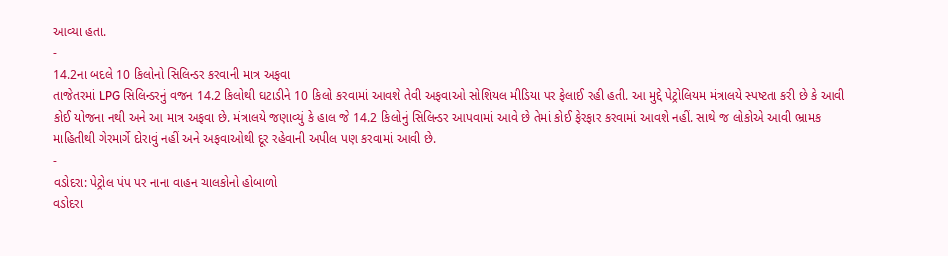આવ્યા હતા.
-
14.2ના બદલે 10 કિલોનો સિલિન્ડર કરવાની માત્ર અફવા
તાજેતરમાં LPG સિલિન્ડરનું વજન 14.2 કિલોથી ઘટાડીને 10 કિલો કરવામાં આવશે તેવી અફવાઓ સોશિયલ મીડિયા પર ફેલાઈ રહી હતી. આ મુદ્દે પેટ્રોલિયમ મંત્રાલયે સ્પષ્ટતા કરી છે કે આવી કોઈ યોજના નથી અને આ માત્ર અફવા છે. મંત્રાલયે જણાવ્યું કે હાલ જે 14.2 કિલોનું સિલિન્ડર આપવામાં આવે છે તેમાં કોઈ ફેરફાર કરવામાં આવશે નહીં. સાથે જ લોકોએ આવી ભ્રામક માહિતીથી ગેરમાર્ગે દોરાવું નહીં અને અફવાઓથી દૂર રહેવાની અપીલ પણ કરવામાં આવી છે.
-
વડોદરા: પેટ્રોલ પંપ પર નાના વાહન ચાલકોનો હોબાળો
વડોદરા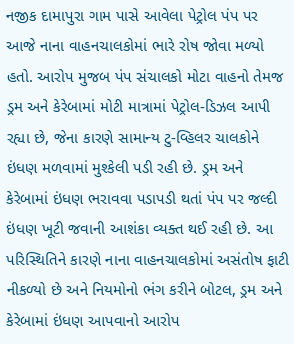નજીક દામાપુરા ગામ પાસે આવેલા પેટ્રોલ પંપ પર આજે નાના વાહનચાલકોમાં ભારે રોષ જોવા મળ્યો હતો. આરોપ મુજબ પંપ સંચાલકો મોટા વાહનો તેમજ ડ્રમ અને કેરેબામાં મોટી માત્રામાં પેટ્રોલ-ડિઝલ આપી રહ્યા છે, જેના કારણે સામાન્ય ટુ-વ્હિલર ચાલકોને ઇંધણ મળવામાં મુશ્કેલી પડી રહી છે. ડ્રમ અને કેરેબામાં ઇંધણ ભરાવવા પડાપડી થતાં પંપ પર જલ્દી ઇંધણ ખૂટી જવાની આશંકા વ્યક્ત થઈ રહી છે. આ પરિસ્થિતિને કારણે નાના વાહનચાલકોમાં અસંતોષ ફાટી નીકળ્યો છે અને નિયમોનો ભંગ કરીને બોટલ, ડ્રમ અને કેરેબામાં ઇંધણ આપવાનો આરોપ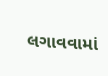લગાવવામાં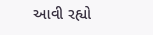આવી રહ્યો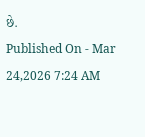છે.
Published On - Mar 24,2026 7:24 AM